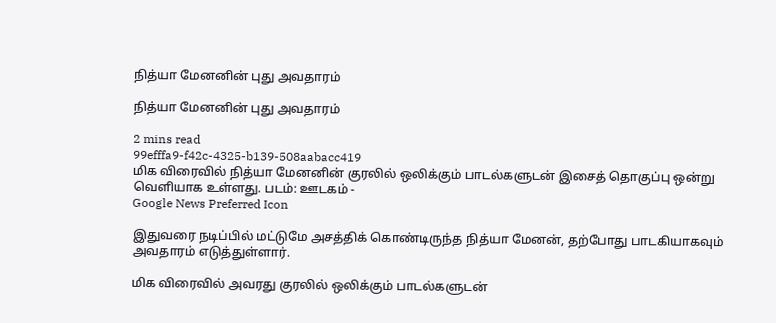நித்யா மேனனின் புது அவதாரம்

நித்யா மேனனின் புது அவதாரம்

2 mins read
99efffa9-f42c-4325-b139-508aabacc419
மிக விரைவில் நித்யா மேனனின் குரலில் ஒலிக்கும் பாடல்களுடன் இசைத் தொகுப்பு ஒன்று வெளியாக உள்ளது. படம்: ஊடகம் -
Google News Preferred Icon

இதுவரை நடிப்பில் மட்டுமே அசத்திக் கொண்டிருந்த நித்யா மேனன், தற்போது பாடகியாகவும் அவதாரம் எடுத்துள்ளார்.

மிக விரைவில் அவரது குரலில் ஒலிக்கும் பாடல்களுடன்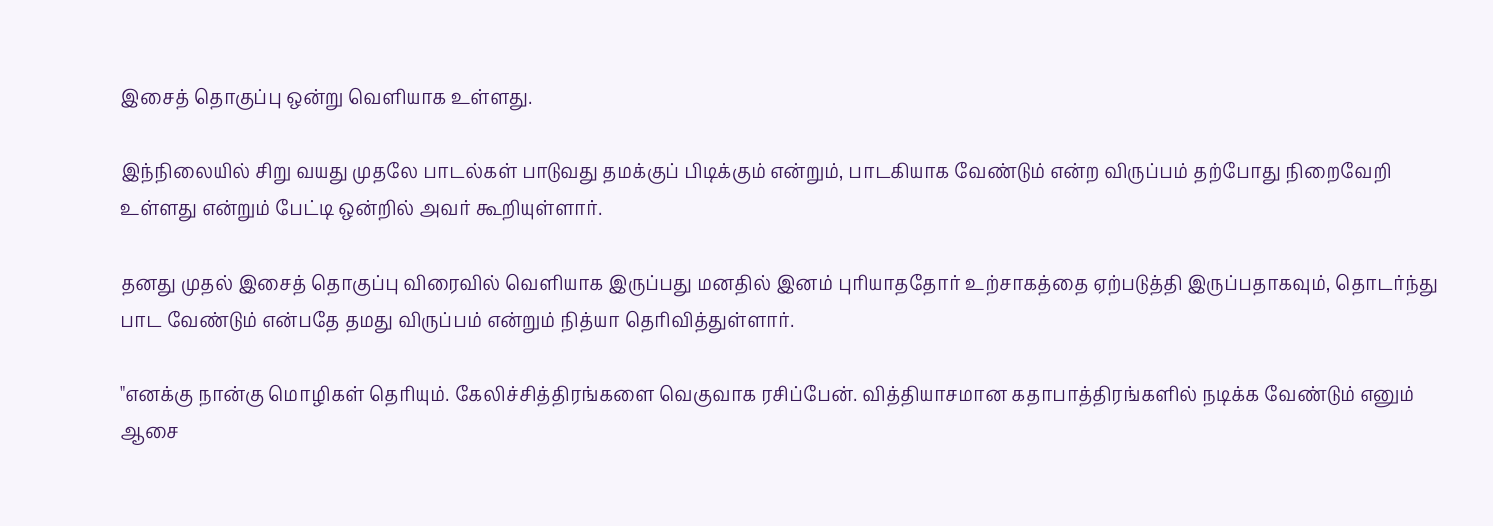இசைத் தொகுப்பு ஒன்று வெளியாக உள்ளது.

இந்நிலையில் சிறு வயது முதலே பாடல்கள் பாடுவது தமக்குப் பிடிக்கும் என்றும், பாடகியாக வேண்டும் என்ற விருப்பம் தற்போது நிறைவேறி உள்ளது என்றும் பேட்டி ஒன்றில் அவர் கூறியுள்ளார்.

தனது முதல் இசைத் தொகுப்பு விரைவில் வெளியாக இருப்பது மனதில் இனம் புரியாததோர் உற்சாகத்தை ஏற்படுத்தி இருப்பதாகவும், தொடர்ந்து பாட வேண்டும் என்பதே தமது விருப்பம் என்றும் நித்யா தெரிவித்துள்ளார்.

"எனக்கு நான்கு மொழிகள் தெரியும். கேலிச்சித்திரங்களை வெகுவாக ரசிப்பேன். வித்தியாசமான கதாபாத்திரங்களில் நடிக்க வேண்டும் எனும் ஆசை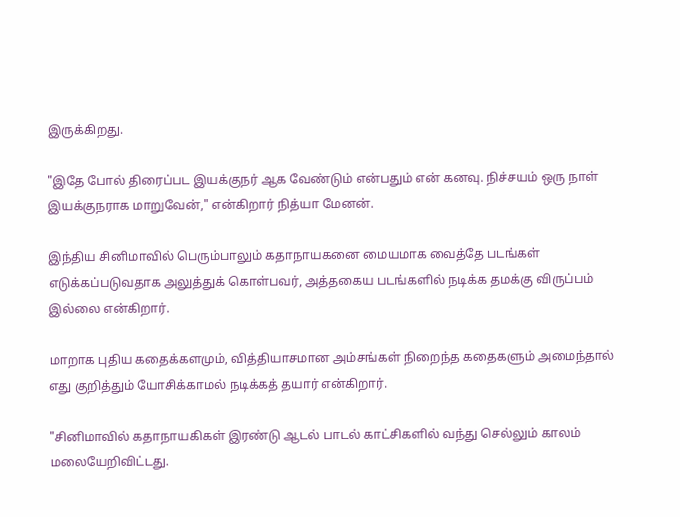இருக்கிறது.

"இதே போல் திரைப்பட இயக்குநர் ஆக வேண்டும் என்பதும் என் கனவு. நிச்சயம் ஒரு நாள் இயக்குநராக மாறுவேன்," என்கிறார் நித்யா மேனன்.

இந்திய சினிமாவில் பெரும்பாலும் கதாநாயகனை மையமாக வைத்தே படங்கள் எடுக்கப்படுவதாக அலுத்துக் கொள்பவர், அத்தகைய படங்களில் நடிக்க தமக்கு விருப்பம் இல்லை என்கிறார்.

மாறாக புதிய கதைக்களமும், வித்தியாசமான அம்சங்கள் நிறைந்த கதைகளும் அமைந்தால் எது குறித்தும் யோசிக்காமல் நடிக்கத் தயார் என்கிறார்.

"சினிமாவில் கதாநாயகிகள் இரண்டு ஆடல் பாடல் காட்சிகளில் வந்து செல்லும் காலம் மலையேறிவிட்டது.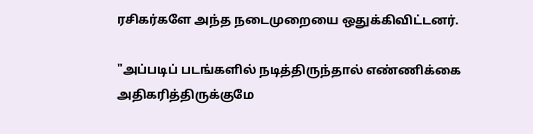ரசிகர்களே அந்த நடைமுறையை ஒதுக்கிவிட்டனர்.

"அப்படிப் படங்களில் நடித்திருந்தால் எண்ணிக்கை அதிகரித்திருக்குமே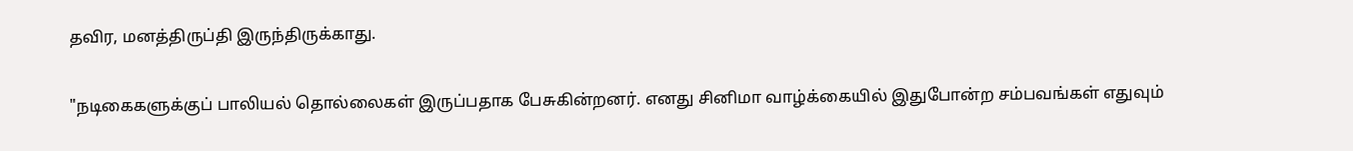தவிர, மனத்திருப்தி இருந்திருக்காது.

"நடிகைகளுக்குப் பாலியல் தொல்லைகள் இருப்பதாக பேசுகின்றனர். எனது சினிமா வாழ்க்கையில் இதுபோன்ற சம்பவங்கள் எதுவும்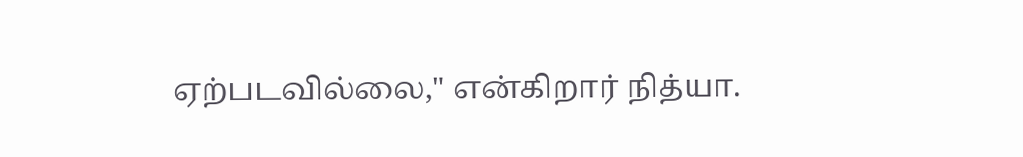ஏற்படவில்லை," என்கிறார் நித்யா.